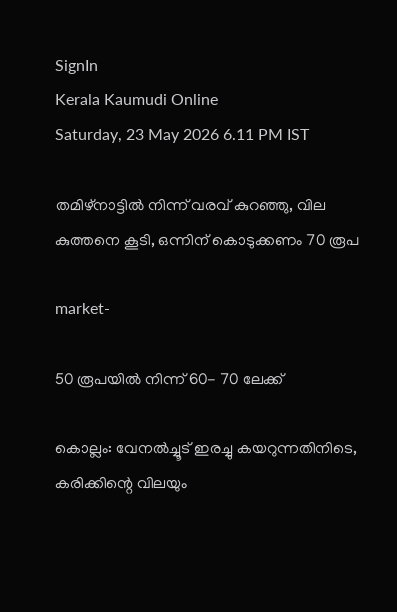SignIn
Kerala Kaumudi Online
Saturday, 23 May 2026 6.11 PM IST

തമിഴ്‌നാട്ടിൽ നിന്ന് വരവ് കുറഞ്ഞു, വില കുത്തനെ കൂടി, ഒന്നിന് കൊടുക്കണം 70 രൂപ

market-

50 രൂപയിൽ നിന്ന് 60- 70 ലേക്ക്

കൊല്ലം: വേനൽച്ചൂട് ഇരച്ചു കയറുന്നതിനിടെ, കരിക്കിന്റെ വിലയും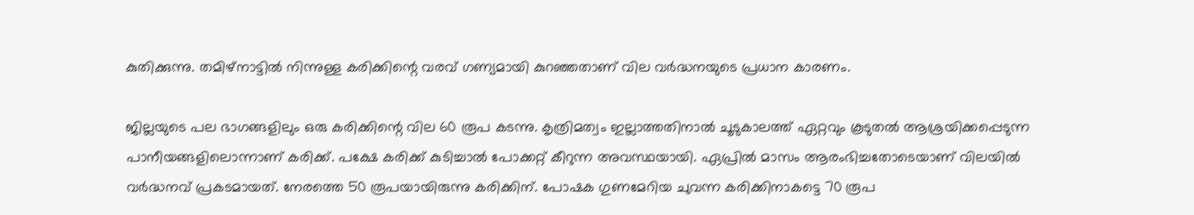കുതിക്കുന്നു. തമിഴ്‌നാട്ടിൽ നിന്നുള്ള കരിക്കിന്റെ വരവ് ഗണ്യമായി കുറഞ്ഞതാണ് വില വർദ്ധനയുടെ പ്രധാന കാരണം.

ജില്ലയുടെ പല ഭാഗങ്ങളിലും ഒരു കരിക്കിന്റെ വില 60 രൂപ കടന്നു. കൃത്രിമത്വം ഇല്ലാത്തതിനാൽ ചൂടുകാലത്ത് ഏറ്റവും കൂടുതൽ ആശ്രയിക്കപ്പെടുന്ന പാനീയങ്ങളിലൊന്നാണ് കരിക്ക്. പക്ഷേ കരിക്ക് കുടിച്ചാൽ പോക്കറ്റ് കീറുന്ന അവസ്ഥയായി. ഏപ്രിൽ മാസം ആരംഭിച്ചതോടെയാണ് വിലയിൽ വർദ്ധനവ് പ്രകടമായത്. നേരത്തെ 50 രൂപയായിരുന്നു കരിക്കിന്. പോഷക ഗുണമേറിയ ചുവന്ന കരിക്കിനാകട്ടെ 70 രൂപ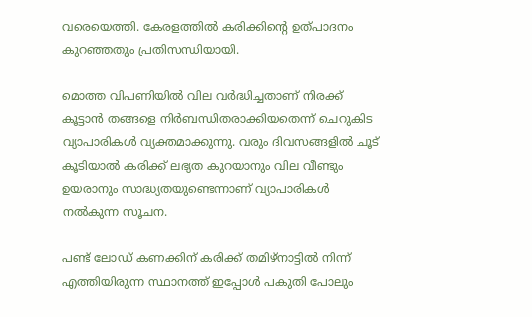വരെയെത്തി. കേരളത്തിൽ കരിക്കിന്റെ ഉത്പാദനം കുറഞ്ഞതും പ്രതിസന്ധിയായി.

മൊത്ത വിപണിയിൽ വില വർദ്ധിച്ചതാണ് നിരക്ക് കൂട്ടാൻ തങ്ങളെ നിർബന്ധിതരാക്കിയതെന്ന് ചെറുകിട വ്യാപാരികൾ വ്യക്തമാക്കുന്നു. വരും ദിവസങ്ങളിൽ ചൂട് കൂടിയാൽ കരിക്ക് ലഭ്യത കുറയാനും വില വീണ്ടും ഉയരാനും സാദ്ധ്യതയുണ്ടെന്നാണ് വ്യാപാരികൾ നൽകുന്ന സൂചന.

പണ്ട് ലോഡ് കണക്കിന് കരിക്ക് തമിഴ്നാട്ടിൽ നിന്ന് എത്തിയിരുന്ന സ്ഥാനത്ത് ഇപ്പോൾ പകുതി പോലും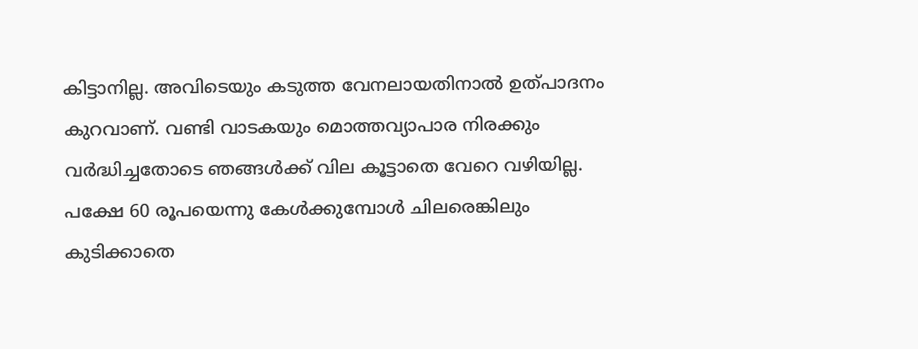കിട്ടാനില്ല. അവിടെയും കടുത്ത വേനലായതിനാൽ ഉത്പാദനം കുറവാണ്. വണ്ടി വാടകയും മൊത്തവ്യാപാര നിരക്കും വർദ്ധിച്ചതോടെ ഞങ്ങൾക്ക് വില കൂട്ടാതെ വേറെ വഴിയില്ല. പക്ഷേ 60 രൂപയെന്നു കേൾക്കുമ്പോൾ ചിലരെങ്കിലും കുടിക്കാതെ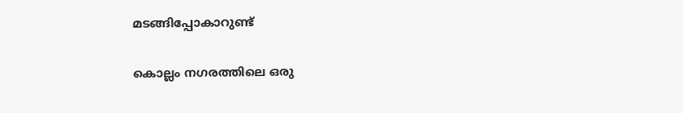മടങ്ങിപ്പോകാറുണ്ട്

കൊല്ലം നഗരത്തിലെ ഒരു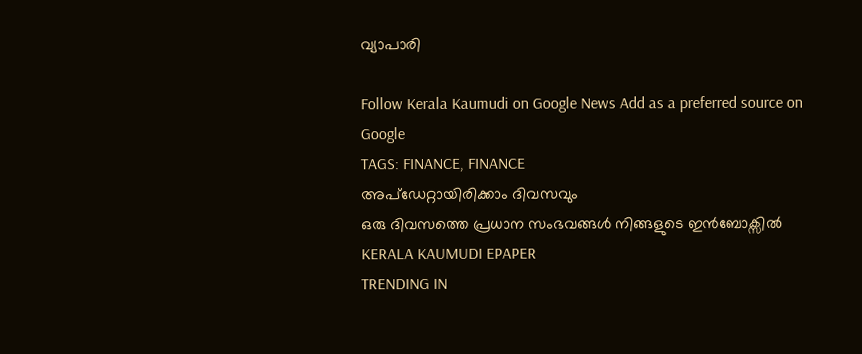വ്യാപാരി

Follow Kerala Kaumudi on Google News Add as a preferred source on Google
TAGS: FINANCE, FINANCE
അപ്ഡേറ്റായിരിക്കാം ദിവസവും
ഒരു ദിവസത്തെ പ്രധാന സംഭവങ്ങൾ നിങ്ങളുടെ ഇൻബോക്സിൽ
KERALA KAUMUDI EPAPER
TRENDING IN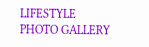LIFESTYLE
PHOTO GALLERY